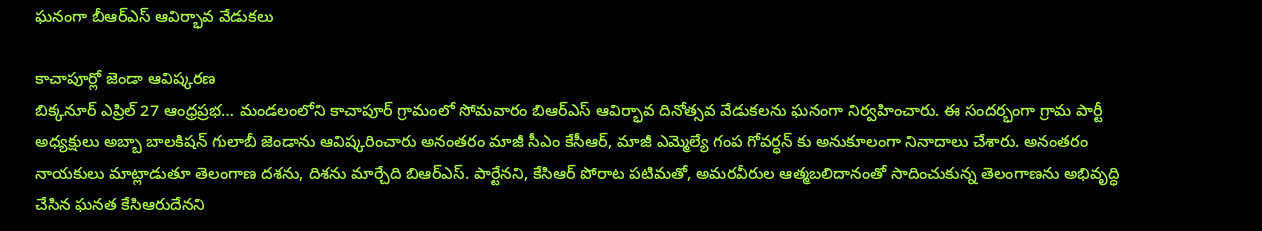ఘనంగా బీఆర్ఎస్ ఆవిర్భావ వేడుకలు

కాచాపూర్లో జెండా ఆవిష్కరణ
బిక్కనూర్ ఎప్రిల్ 27 ఆంధ్రప్రభ… మండలంలోని కాచాపూర్ గ్రామంలో సోమవారం బిఆర్ఎస్ ఆవిర్భావ దినోత్సవ వేడుకలను ఘనంగా నిర్వహించారు. ఈ సందర్భంగా గ్రామ పార్టీ అధ్యక్షులు అబ్బా బాలకిషన్ గులాబీ జెండాను ఆవిష్కరించారు అనంతరం మాజీ సీఎం కేసీఆర్, మాజీ ఎమ్మెల్యే గంప గోవర్ధన్ కు అనుకూలంగా నినాదాలు చేశారు. అనంతరం నాయకులు మాట్లాడుతూ తెలంగాణ దశను, దిశను మార్చేది బిఆర్ఎస్. పార్టేనని, కేసిఆర్ పోరాట పటిమతో, అమరవీరుల ఆత్మబలిదానంతో సాదించుకున్న తెలంగాణను అభివృద్ధి చేసిన ఘనత కేసిఆరుదేనని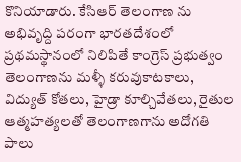కొనియాడారు. కేసిఆర్ తెలంగాణ ను అభివృద్ది పరంగా భారతదేశంలో ప్రథమస్థానంలో నిలిపితే కాంగ్రెస్ ప్రభుత్వం తెలంగాణను మళ్ళీ కరువుకాటకాలు, విద్యుత్ కోతలు, హైడ్రా కూల్చివేతలు, రైతుల ఆత్మహత్యలతో తెలంగాణగాను అదోగతి పాలు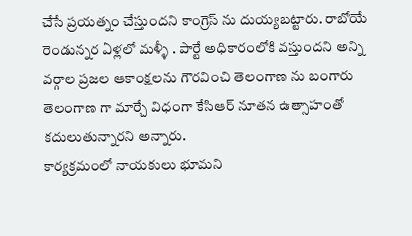చేసే ప్రయత్నం చేస్తుందని కాంగ్రెస్ ను దుయ్యబట్టారు. రాబోయే రెండున్నర ఏళ్లలో మళ్ళీ . పార్టే అధికారంలోకి వస్తుందని అన్ని వర్గాల ప్రజల ఆకాంక్షలను గౌరవించి తెలంగాణ ను బంగారు తెలంగాణ గా మార్చే విధంగా కేసిఆర్ నూతన ఉత్సాహంతో కదులుతున్నారని అన్నారు.
కార్యక్రమంలో నాయకులు భూమని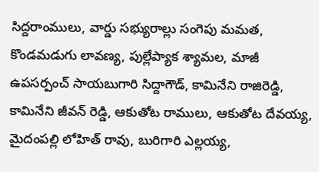సిద్దరాంములు, వార్డు సభ్యురాల్లు సంగెపు మమత, కొండమడుగు లావణ్య, పుల్లేప్యాక శ్యామల, మాజీ ఉపసర్పంచ్ సాయబుగారి సిద్దాగౌడ్, కామినేని రాజిరెడ్డి, కామినేని జీవన్ రెడ్డి, ఆకుతోట రాములు, ఆకుతోట దేవయ్య, మైదంపల్లి లోహిత్ రావు, బురిగారి ఎల్లయ్య,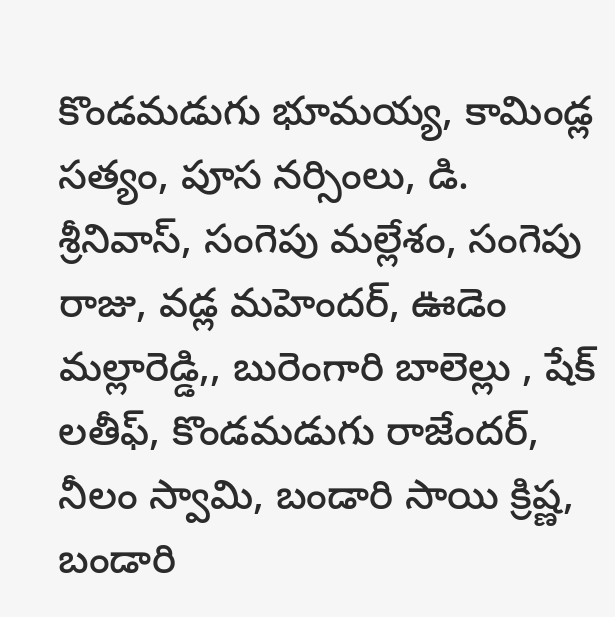కొండమడుగు భూమయ్య, కామిండ్ల సత్యం, పూస నర్సింలు, డి. శ్రీనివాస్, సంగెపు మల్లేశం, సంగెపు రాజు, వడ్ల మహెందర్, ఊడెం మల్లారెడ్డి,, బురెంగారి బాలెల్లు , షేక్ లతీఫ్, కొండమడుగు రాజేందర్, నీలం స్వామి, బండారి సాయి క్రిష్ణ, బండారి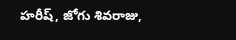హరీష్, జోగు శివరాజు,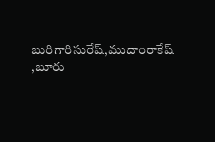బురిగారిసురేష్,ముదాంరాకేష్ ,బూరు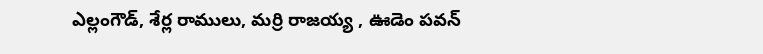ఎల్లంగౌడ్, శేర్ల రాములు, మర్రి రాజయ్య , ఊడెం పవన్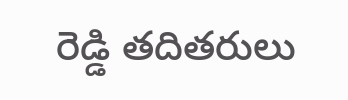రెడ్డి తదితరులు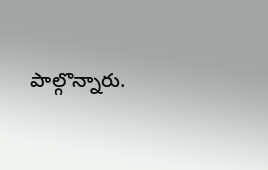పాల్గొన్నారు.